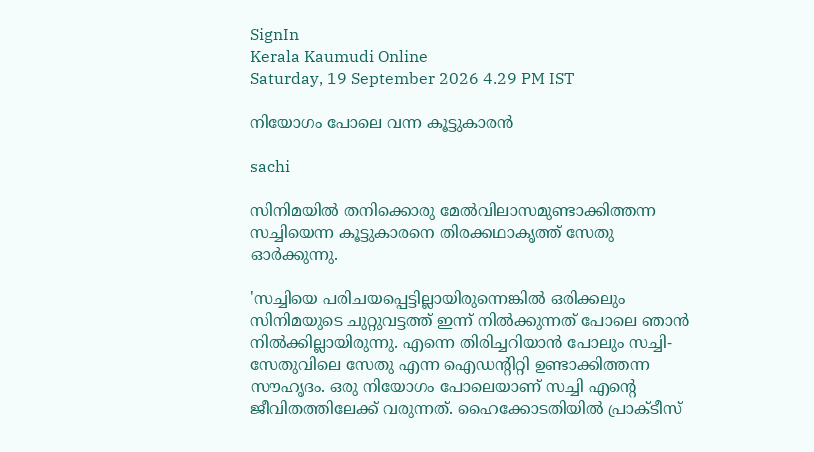SignIn
Kerala Kaumudi Online
Saturday, 19 September 2026 4.29 PM IST

നിയോഗം പോലെ വന്ന കൂട്ടുകാരൻ

sachi

സിനിമയിൽ തനിക്കൊരു മേൽവിലാസമുണ്ടാക്കിത്തന്ന സച്ചിയെന്ന കൂട്ടുകാരനെ തിരക്കഥാകൃത്ത് സേതു ഓർക്കുന്നു.

'സച്ചിയെ പരിചയപ്പെട്ടില്ലായിരുന്നെങ്കിൽ ഒരിക്കലും സിനിമയുടെ ചുറ്റുവട്ടത്ത് ഇന്ന് നിൽക്കുന്നത് പോലെ ഞാൻ നിൽക്കില്ലായിരുന്നു. എന്നെ തിരിച്ചറിയാൻ പോലും സച്ചി-സേതുവിലെ സേതു എന്ന ഐഡന്റിറ്റി ഉണ്ടാക്കിത്തന്ന സൗഹൃദം. ഒരു നിയോഗം പോലെയാണ് സച്ചി എന്റെ ജീവിതത്തിലേക്ക് വരുന്നത്. ഹൈക്കോടതിയിൽ പ്രാക്ടീസ്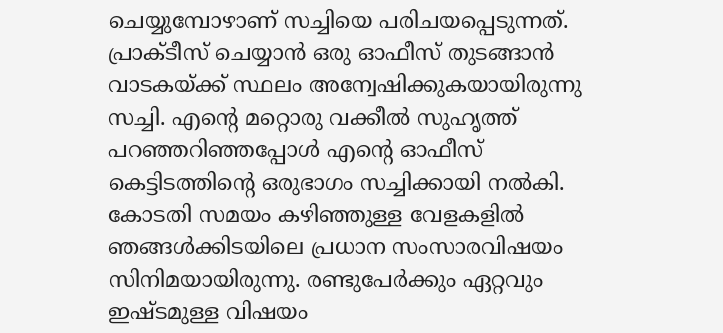ചെയ്യുമ്പോഴാണ് സച്ചിയെ പരിചയപ്പെടുന്നത്. പ്രാക്ടീസ് ചെയ്യാൻ ഒരു ഓഫീസ് തുടങ്ങാൻ വാടകയ്ക്ക് സ്ഥലം അന്വേഷിക്കുകയായിരുന്നു സച്ചി. എന്റെ മറ്റൊരു വക്കീൽ സുഹൃത്ത് പറഞ്ഞറിഞ്ഞപ്പോൾ എന്റെ ഓഫീസ് കെട്ടിടത്തിന്റെ ഒരുഭാഗം സച്ചിക്കായി നൽകി. കോടതി സമയം കഴിഞ്ഞുള്ള വേളകളിൽ ഞങ്ങൾക്കിടയിലെ പ്രധാന സംസാരവിഷയം സിനിമയായിരുന്നു. രണ്ടുപേർക്കും ഏറ്റവും ഇഷ്ടമുള്ള വിഷയം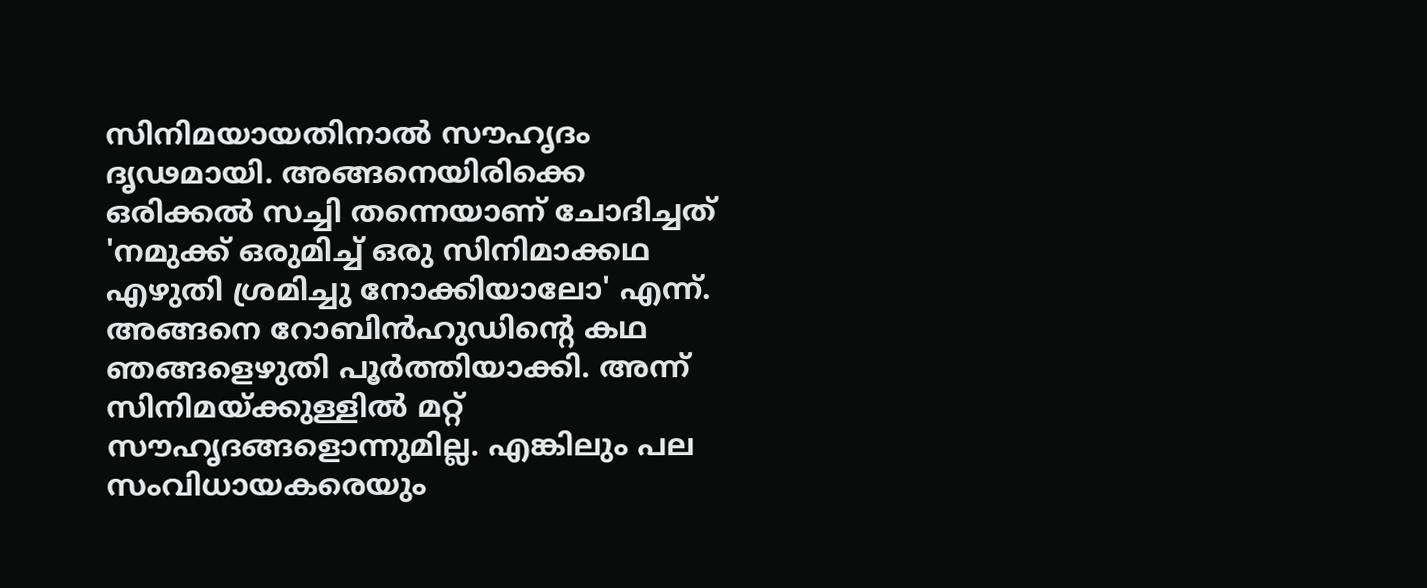സിനിമയായതിനാൽ സൗഹൃദം ദൃഢമായി. അങ്ങനെയിരിക്കെ ഒരിക്കൽ സച്ചി തന്നെയാണ് ചോദിച്ചത് 'നമുക്ക് ഒരുമിച്ച് ഒരു സിനിമാക്കഥ എഴുതി ശ്രമിച്ചു നോക്കിയാലോ' എന്ന്. അങ്ങനെ റോബിൻഹുഡിന്റെ കഥ ഞങ്ങളെഴുതി പൂർത്തിയാക്കി. അന്ന് സിനിമയ്ക്കുള്ളിൽ മറ്റ് സൗഹൃദങ്ങളൊന്നുമില്ല. എങ്കിലും പല സംവിധായകരെയും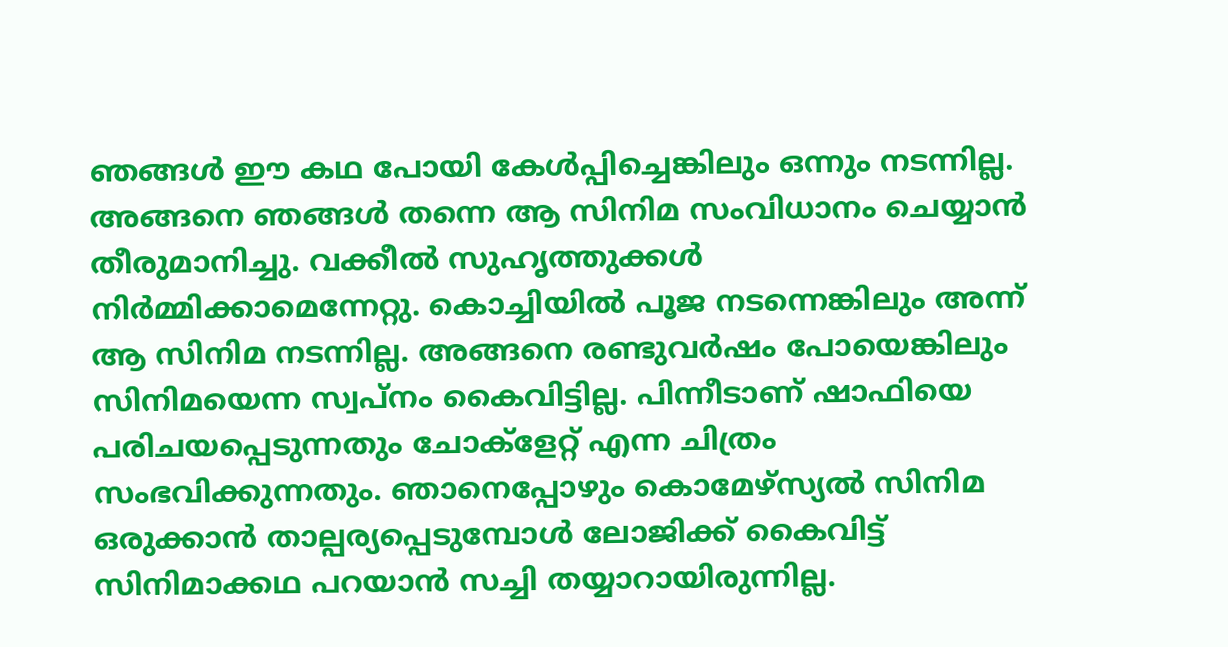ഞങ്ങൾ ഈ കഥ പോയി കേൾപ്പിച്ചെങ്കിലും ഒന്നും നടന്നില്ല. അങ്ങനെ ഞങ്ങൾ തന്നെ ആ സിനിമ സംവിധാനം ചെയ്യാൻ തീരുമാനിച്ചു. വക്കീൽ സുഹൃത്തുക്കൾ നിർമ്മിക്കാമെന്നേറ്റു. കൊച്ചിയിൽ പൂജ നടന്നെങ്കിലും അന്ന് ആ സിനിമ നടന്നില്ല. അങ്ങനെ രണ്ടുവർഷം പോയെങ്കിലും സിനിമയെന്ന സ്വപ്നം കൈവിട്ടില്ല. പിന്നീടാണ് ഷാഫിയെ പരിചയപ്പെടുന്നതും ചോക്ളേറ്റ് എന്ന ചിത്രം സംഭവിക്കുന്നതും. ഞാനെപ്പോഴും കൊമേഴ്സ്യൽ സിനിമ ഒരുക്കാൻ താല്പര്യപ്പെടുമ്പോൾ ലോജിക്ക് കൈവിട്ട് സിനിമാക്കഥ പറയാൻ സച്ചി തയ്യാറായിരുന്നില്ല.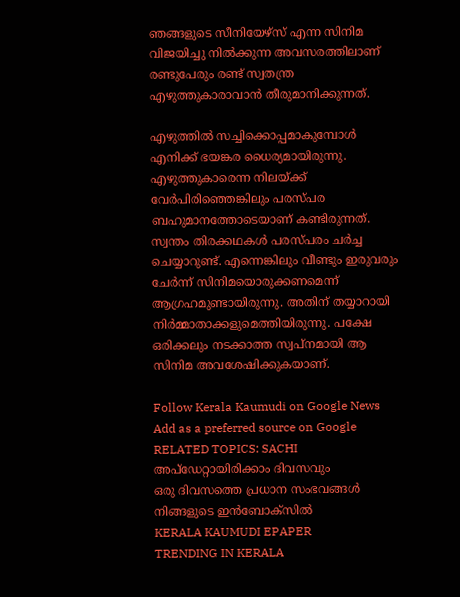ഞങ്ങളുടെ സീനിയേഴ്സ് എന്ന സിനിമ വിജയിച്ചു നിൽക്കുന്ന അവസരത്തിലാണ് രണ്ടുപേരും രണ്ട് സ്വതന്ത്ര എഴുത്തുകാരാവാൻ തീരുമാനിക്കുന്നത്.

എഴുത്തിൽ സച്ചിക്കൊപ്പമാകുമ്പോൾ എനിക്ക് ഭയങ്കര ധൈര്യമായിരുന്നു. എഴുത്തുകാരെന്ന നിലയ്ക്ക് വേർപിരിഞ്ഞെങ്കിലും പരസ്പര ബഹുമാനത്തോടെയാണ് കണ്ടിരുന്നത്. സ്വന്തം തിരക്കഥകൾ പരസ്പരം ചർച്ച ചെയ്യാറുണ്ട്. എന്നെങ്കിലും വീണ്ടും ഇരുവരും ചേർന്ന് സിനിമയൊരുക്കണമെന്ന് ആഗ്രഹമുണ്ടായിരുന്നു. അതിന് തയ്യാറായി നിർമ്മാതാക്കളുമെത്തിയിരുന്നു. പക്ഷേ ഒരിക്കലും നടക്കാത്ത സ്വപ്നമായി ആ സിനിമ അവശേഷിക്കുകയാണ്.

Follow Kerala Kaumudi on Google News Add as a preferred source on Google
RELATED TOPICS: SACHI
അപ്ഡേറ്റായിരിക്കാം ദിവസവും
ഒരു ദിവസത്തെ പ്രധാന സംഭവങ്ങൾ നിങ്ങളുടെ ഇൻബോക്സിൽ
KERALA KAUMUDI EPAPER
TRENDING IN KERALA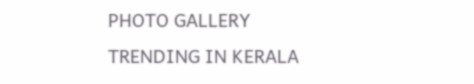PHOTO GALLERY
TRENDING IN KERALA